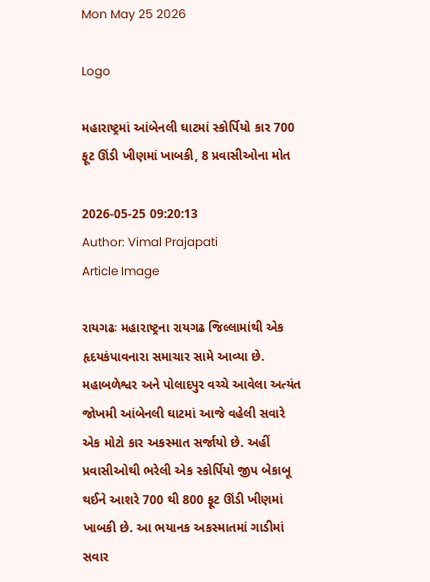Mon May 25 2026

Logo

મહારાષ્ટ્રમાં આંબેનલી ઘાટમાં સ્કોર્પિયો કાર 700 ફૂટ ઊંડી ખીણમાં ખાબકી, 8 પ્રવાસીઓના મોત

2026-05-25 09:20:13
Author: Vimal Prajapati
Article Image

રાયગઢઃ મહારાષ્ટ્રના રાયગઢ જિલ્લામાંથી એક હૃદયકંપાવનારા સમાચાર સામે આવ્યા છે. મહાબળેશ્વર અને પોલાદપુર વચ્ચે આવેલા અત્યંત જોખમી આંબેનલી ઘાટમાં આજે વહેલી સવારે એક મોટો કાર અકસ્માત સર્જાયો છે. અહીં પ્રવાસીઓથી ભરેલી એક સ્કોર્પિયો જીપ બેકાબૂ થઈને આશરે 700 થી 800 ફૂટ ઊંડી ખીણમાં ખાબકી છે. આ ભયાનક અકસ્માતમાં ગાડીમાં સવાર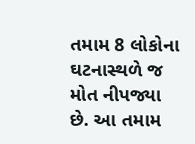તમામ 8 લોકોના ઘટનાસ્થળે જ મોત નીપજ્યા છે. આ તમામ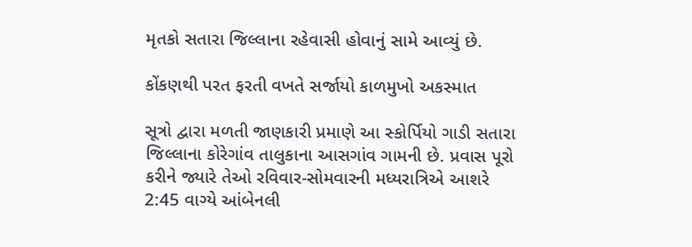મૃતકો સતારા જિલ્લાના રહેવાસી હોવાનું સામે આવ્યું છે.

કોંકણથી પરત ફરતી વખતે સર્જાયો કાળમુખો અકસ્માત

સૂત્રો દ્વારા મળતી જાણકારી પ્રમાણે આ સ્કોર્પિયો ગાડી સતારા જિલ્લાના કોરેગાંવ તાલુકાના આસગાંવ ગામની છે. પ્રવાસ પૂરો કરીને જ્યારે તેઓ રવિવાર-સોમવારની મધ્યરાત્રિએ આશરે 2:45 વાગ્યે આંબેનલી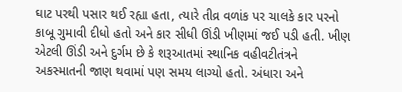ઘાટ પરથી પસાર થઈ રહ્યા હતા, ત્યારે તીવ્ર વળાંક પર ચાલકે કાર પરનો કાબૂ ગુમાવી દીધો હતો અને કાર સીધી ઊંડી ખીણમાં જઈ પડી હતી. ખીણ એટલી ઊંડી અને દુર્ગમ છે કે શરૂઆતમાં સ્થાનિક વહીવટીતંત્રને અકસ્માતની જાણ થવામાં પણ સમય લાગ્યો હતો. અંધારા અને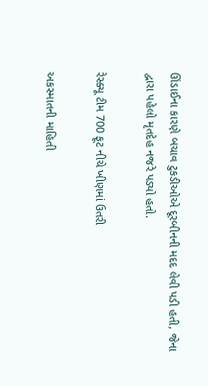ઊંડાઈના કારણે બચાવ ટુકડીઓએ દૂરબીનની મદદ લેવી પડી હતી, જેના દ્વારા પહેલો મૃતદેહ નજરે પડ્યો હતો.

રેસ્ક્યૂ ટીમ 700 ફૂટ નીચે ખીણમાં ઉતરી

અકસ્માતની માહિતી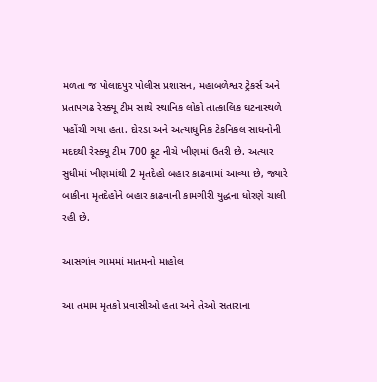મળતા જ પોલાદપુર પોલીસ પ્રશાસન, મહાબળેશ્વર ટ્રેકર્સ અને પ્રતાપગઢ રેસ્ક્યૂ ટીમ સાથે સ્થાનિક લોકો તાત્કાલિક ઘટનાસ્થળે પહોંચી ગયા હતા. દોરડા અને અત્યાધુનિક ટેકનિકલ સાધનોની મદદથી રેસ્ક્યૂ ટીમ 700 ફૂટ નીચે ખીણમાં ઉતરી છે. અત્યાર સુધીમાં ખીણમાંથી 2 મૃતદેહો બહાર કાઢવામાં આવ્યા છે, જ્યારે બાકીના મૃતદેહોને બહાર કાઢવાની કામગીરી યુદ્ધના ધોરણે ચાલી રહી છે.

આસગાંવ ગામમાં માતમનો માહોલ

આ તમામ મૃતકો પ્રવાસીઓ હતા અને તેઓ સતારાના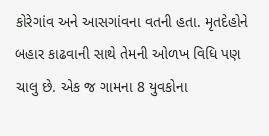કોરેગાંવ અને આસગાંવના વતની હતા. મૃતદેહોને બહાર કાઢવાની સાથે તેમની ઓળખ વિધિ પણ ચાલુ છે. એક જ ગામના 8 યુવકોના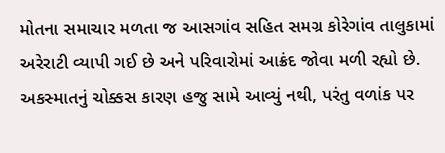મોતના સમાચાર મળતા જ આસગાંવ સહિત સમગ્ર કોરેગાંવ તાલુકામાં અરેરાટી વ્યાપી ગઈ છે અને પરિવારોમાં આક્રંદ જોવા મળી રહ્યો છે. અકસ્માતનું ચોક્કસ કારણ હજુ સામે આવ્યું નથી, પરંતુ વળાંક પર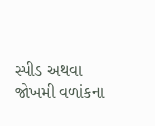સ્પીડ અથવા જોખમી વળાંકના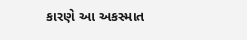કારણે આ અકસ્માત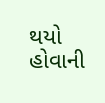થયો હોવાની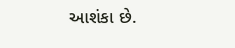આશંકા છે.